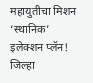महायुतीचा मिशन ‘स्थानिक’ इलेक्शन प्लॅन! जिल्हा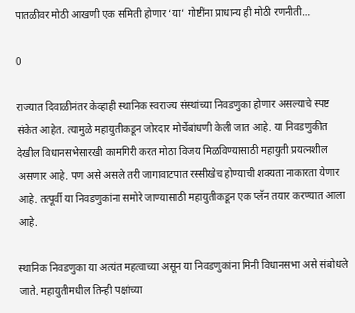पातळीवर मोठी आखणी एक समिती होणार ‘या’ गोष्टींना प्राधान्य ही मोठी रणनीती…

0

राज्यात दिवाळीनंतर केव्हाही स्थानिक स्वराज्य संस्थांच्या निवडणुका होणार असल्याचे स्पष्ट संकेत आहेत. त्यामुळे महायुतीकडून जोरदार मोर्चेबांधणी केली जात आहे. या निवडणुकीत देखील विधानसभेसारखी कामगिरी करत मोठा विजय मिळविण्यासाठी महायुती प्रयत्नशील असणार आहे. पण असे असले तरी जागावाटपात रस्सीखेच होण्याची शक्यता नाकारता येणार आहे. तत्पूर्वी या निवडणुकांना समोरे जाण्यासाठी महायुतीकडून एक प्लॅन तयार करण्यात आला आहे.

स्थानिक निवडणुका या अत्यंत महत्वाच्या असून या निवडणुकांना मिनी विधानसभा असे संबोधले जाते. महायुतीमधील तिन्ही पक्षांच्या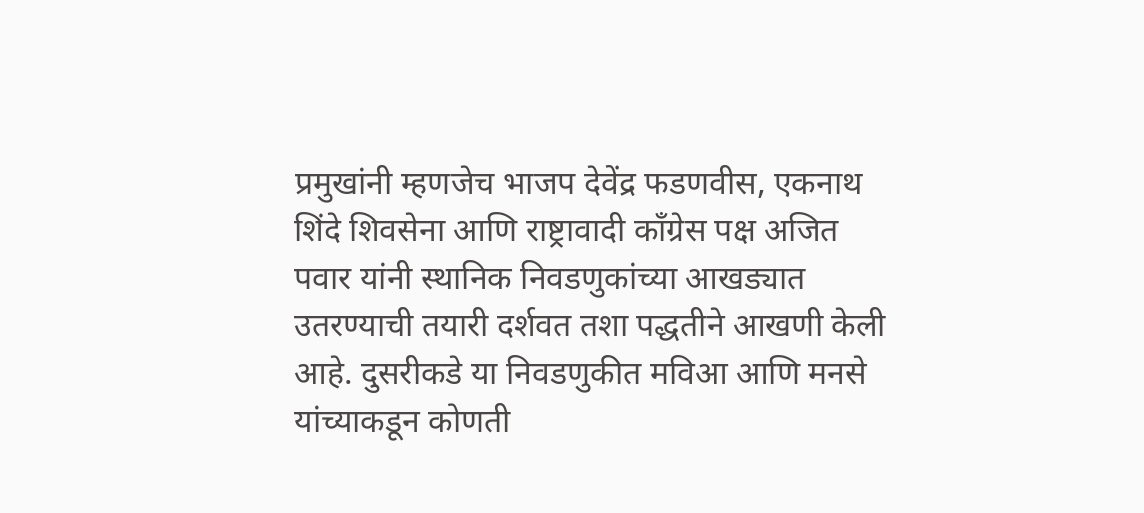प्रमुखांनी म्हणजेच भाजप देवेंद्र फडणवीस, एकनाथ शिंदे शिवसेना आणि राष्ट्रावादी काँग्रेस पक्ष अजित पवार यांनी स्थानिक निवडणुकांच्या आखड्यात उतरण्याची तयारी दर्शवत तशा पद्धतीने आखणी केली आहे. दुसरीकडे या निवडणुकीत मविआ आणि मनसे यांच्याकडून कोणती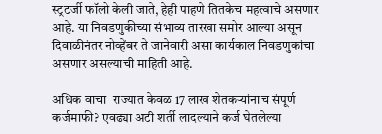स्ट्रटर्जी फॉलो केली जाते, हेही पाहणे तितकेच महत्वाचे असणार आहे. या निवडणुकीच्या संभाव्य तारखा समोर आल्या असून दिवाळीनंतर नोव्हेंबर ते जानेवारी असा कार्यकाल निवडणुकांचा असणार असल्याची माहिती आहे.

अधिक वाचा  राज्यात केवळ 17 लाख शेतकऱ्यांनाच संपूर्ण कर्जमाफी? एवढ्या अटी शर्ती लादल्याने कर्ज घेतलेल्या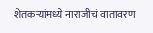शेतकऱ्यांमध्ये नाराजीचं वातावरण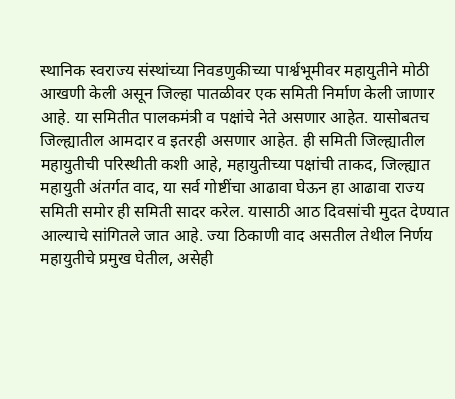स्थानिक स्वराज्य संस्थांच्या निवडणुकीच्या पार्श्वभूमीवर महायुतीने मोठी आखणी केली असून जिल्हा पातळीवर एक समिती निर्माण केली जाणार आहे. या समितीत पालकमंत्री व पक्षांचे नेते असणार आहेत. यासोबतच जिल्ह्यातील आमदार व इतरही असणार आहेत. ही समिती जिल्ह्यातील महायुतीची परिस्थीती कशी आहे, महायुतीच्या पक्षांची ताकद, जिल्ह्यात महायुती अंतर्गत वाद, या सर्व गोष्टींचा आढावा घेऊन हा आढावा राज्य समिती समोर ही समिती सादर करेल. यासाठी आठ दिवसांची मुदत देण्यात आल्याचे सांगितले जात आहे. ज्या ठिकाणी वाद असतील तेथील निर्णय महायुतीचे प्रमुख घेतील, असेही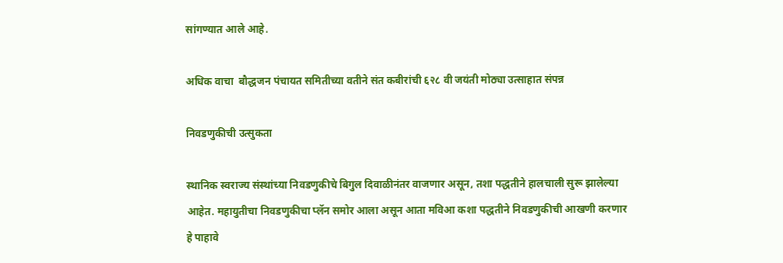सांगण्यात आले आहे.

अधिक वाचा  बौद्धजन पंचायत समितीच्या वतीने संत कबीरांची ६२८ वी जयंती मोठ्या उत्साहात संपन्न

निवडणुकीची उत्सुकता

स्थानिक स्वराज्य संस्थांच्या निवडणुकीचे बिगुल दिवाळीनंतर वाजणार असून, तशा पद्धतीने हालचाली सुरू झालेल्या आहेत. महायुतीचा निवडणुकीचा प्लॅन समोर आला असून आता मविआ कशा पद्धतीने निवडणुकीची आखणी करणार हे पाहावे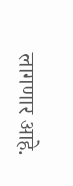लागणार आहे.